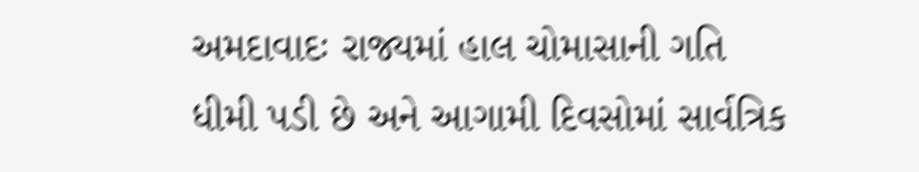અમદાવાદઃ રાજ્યમાં હાલ ચોમાસાની ગતિ ધીમી પડી છે અને આગામી દિવસોમાં સાર્વત્રિક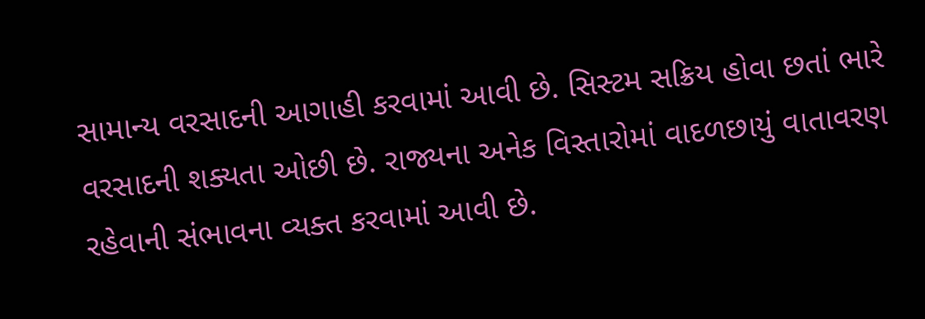સામાન્ય વરસાદની આગાહી કરવામાં આવી છે. સિસ્ટમ સક્રિય હોવા છતાં ભારે વરસાદની શક્યતા ઓછી છે. રાજ્યના અનેક વિસ્તારોમાં વાદળછાયું વાતાવરણ રહેવાની સંભાવના વ્યક્ત કરવામાં આવી છે.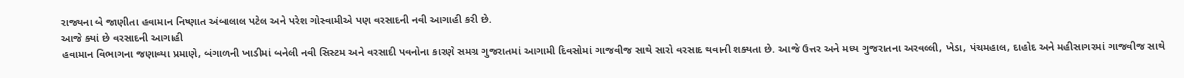રાજ્યના બે જાણીતા હવામાન નિષ્ણાત અંબાલાલ પટેલ અને પરેશ ગોસ્વામીએ પણ વરસાદની નવી આગાહી કરી છે.
આજે ક્યાં છે વરસાદની આગાહી
હવામાન વિભાગના જણાવ્યા પ્રમાણે, બંગાળની ખાડીમાં બનેલી નવી સિસ્ટમ અને વરસાદી પવનોના કારણે સમગ્ર ગુજરાતમાં આગામી દિવસોમાં ગાજવીજ સાથે સારો વરસાદ થવાની શક્યતા છે. આજે ઉત્તર અને મધ્ય ગુજરાતના અરવલ્લી, ખેડા, પંચમહાલ, દાહોદ અને મહીસાગરમાં ગાજવીજ સાથે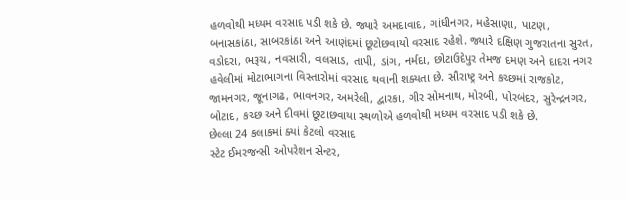હળવોથી મધ્યમ વરસાદ પડી શકે છે. જ્યારે અમદાવાદ, ગાંધીનગર, મહેસાણા, પાટણ, બનાસકાંઠા, સાબરકાંઠા અને આણંદમાં છૂટોછવાયો વરસાદ રહેશે. જ્યારે દક્ષિણ ગુજરાતના સુરત, વડોદરા, ભરૂચ, નવસારી, વલસાડ, તાપી, ડાંગ, નર્મદા, છોટાઉદેપુર તેમજ દમણ અને દાદરા નગર હવેલીમાં મોટાભાગના વિસ્તારોમાં વરસાદ થવાની શક્યતા છે. સૌરાષ્ટ્ર અને કચ્છમાં રાજકોટ, જામનગર, જૂનાગઢ, ભાવનગર, અમરેલી, દ્વારકા, ગીર સોમનાથ, મોરબી, પોરબંદર, સુરેન્દ્રનગર, બોટાદ, કચ્છ અને દીવમાં છૂટાછવાયા સ્થળોએ હળવોથી મધ્યમ વરસાદ પડી શકે છે.
છેલ્લા 24 કલાકમાં ક્યાં કેટલો વરસાદ
સ્ટેટ ઈમરજન્સી ઓપરેશન સેન્ટર,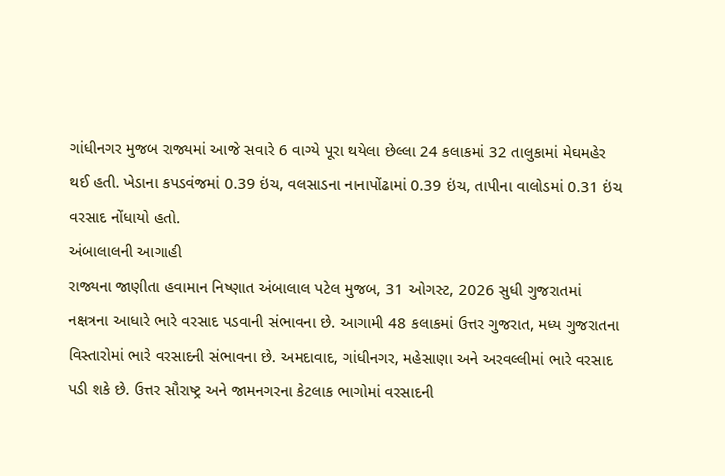ગાંધીનગર મુજબ રાજ્યમાં આજે સવારે 6 વાગ્યે પૂરા થયેલા છેલ્લા 24 કલાકમાં 32 તાલુકામાં મેઘમહેર થઈ હતી. ખેડાના કપડવંજમાં 0.39 ઇંચ, વલસાડના નાનાપોંઢામાં 0.39 ઇંચ, તાપીના વાલોડમાં 0.31 ઇંચ વરસાદ નોંધાયો હતો.
અંબાલાલની આગાહી
રાજ્યના જાણીતા હવામાન નિષ્ણાત અંબાલાલ પટેલ મુજબ, 31 ઓગસ્ટ, 2026 સુધી ગુજરાતમાં નક્ષત્રના આધારે ભારે વરસાદ પડવાની સંભાવના છે. આગામી 48 કલાકમાં ઉત્તર ગુજરાત, મધ્ય ગુજરાતના વિસ્તારોમાં ભારે વરસાદની સંભાવના છે. અમદાવાદ, ગાંધીનગર, મહેસાણા અને અરવલ્લીમાં ભારે વરસાદ પડી શકે છે. ઉત્તર સૌરાષ્ટ્ર અને જામનગરના કેટલાક ભાગોમાં વરસાદની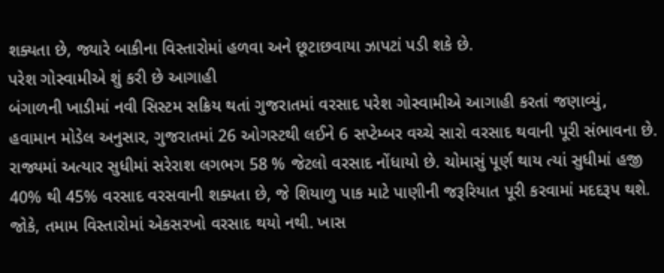શક્યતા છે, જ્યારે બાકીના વિસ્તારોમાં હળવા અને છૂટાછવાયા ઝાપટાં પડી શકે છે.
પરેશ ગોસ્વામીએ શું કરી છે આગાહી
બંગાળની ખાડીમાં નવી સિસ્ટમ સક્રિય થતાં ગુજરાતમાં વરસાદ પરેશ ગોસ્વામીએ આગાહી કરતાં જણાવ્યું, હવામાન મોડેલ અનુસાર, ગુજરાતમાં 26 ઓગસ્ટથી લઈને 6 સપ્ટેમ્બર વચ્ચે સારો વરસાદ થવાની પૂરી સંભાવના છે. રાજ્યમાં અત્યાર સુધીમાં સરેરાશ લગભગ 58 % જેટલો વરસાદ નોંધાયો છે. ચોમાસું પૂર્ણ થાય ત્યાં સુધીમાં હજી 40% થી 45% વરસાદ વરસવાની શક્યતા છે, જે શિયાળુ પાક માટે પાણીની જરૂરિયાત પૂરી કરવામાં મદદરૂપ થશે. જોકે, તમામ વિસ્તારોમાં એકસરખો વરસાદ થયો નથી. ખાસ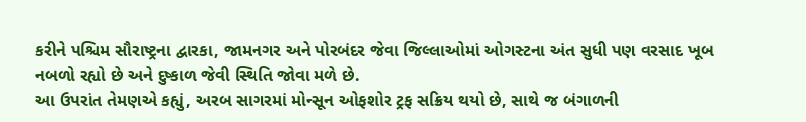કરીને પશ્ચિમ સૌરાષ્ટ્રના દ્વારકા, જામનગર અને પોરબંદર જેવા જિલ્લાઓમાં ઓગસ્ટના અંત સુધી પણ વરસાદ ખૂબ નબળો રહ્યો છે અને દુષ્કાળ જેવી સ્થિતિ જોવા મળે છે.
આ ઉપરાંત તેમણએ કહ્યું, અરબ સાગરમાં મોન્સૂન ઓફશોર ટ્રફ સક્રિય થયો છે, સાથે જ બંગાળની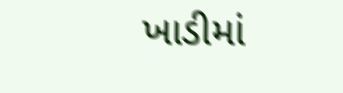ખાડીમાં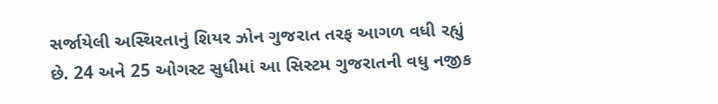સર્જાયેલી અસ્થિરતાનું શિયર ઝોન ગુજરાત તરફ આગળ વધી રહ્યું છે. 24 અને 25 ઓગસ્ટ સુધીમાં આ સિસ્ટમ ગુજરાતની વધુ નજીક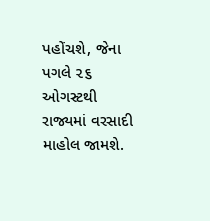પહોંચશે, જેના પગલે ૨૬ ઓગસ્ટથી રાજ્યમાં વરસાદી માહોલ જામશે.